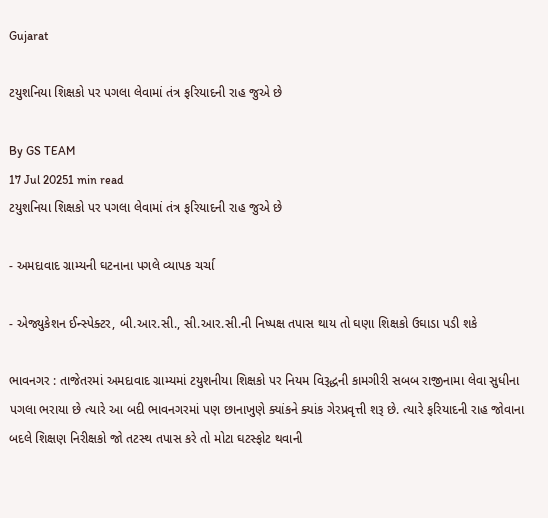Gujarat

ટયુશનિયા શિક્ષકો પર પગલા લેવામાં તંત્ર ફરિયાદની રાહ જુએ છે

By GS TEAM
17 Jul 20251 min read
ટયુશનિયા શિક્ષકો પર પગલા લેવામાં તંત્ર ફરિયાદની રાહ જુએ છે

- અમદાવાદ ગ્રામ્યની ઘટનાના પગલે વ્યાપક ચર્ચા

- એજ્યુકેશન ઈન્સ્પેક્ટર, બી.આર.સી., સી.આર.સી.ની નિષ્પક્ષ તપાસ થાય તો ઘણા શિક્ષકો ઉઘાડા પડી શકે

ભાવનગર : તાજેતરમાં અમદાવાદ ગ્રામ્યમાં ટયુશનીયા શિક્ષકો પર નિયમ વિરૂદ્ધની કામગીરી સબબ રાજીનામા લેવા સુધીના પગલા ભરાયા છે ત્યારે આ બદી ભાવનગરમાં પણ છાનાખુણે ક્યાંકને ક્યાંક ગેરપ્રવૃત્તી શરૂ છે. ત્યારે ફરિયાદની રાહ જોવાના બદલે શિક્ષણ નિરીક્ષકો જો તટસ્થ તપાસ કરે તો મોટા ઘટસ્ફોટ થવાની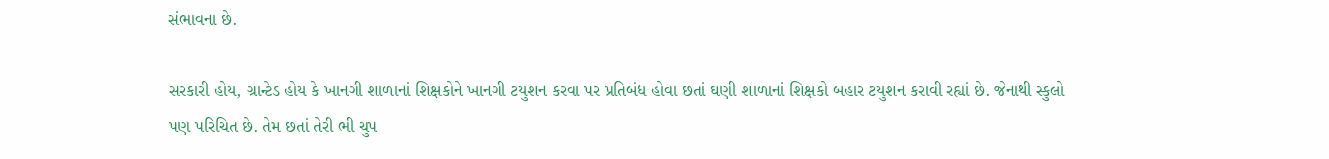સંભાવના છે.

સરકારી હોય, ગ્રાન્ટેડ હોય કે ખાનગી શાળાનાં શિક્ષકોને ખાનગી ટયુશન કરવા પર પ્રતિબંધ હોવા છતાં ઘણી શાળાનાં શિક્ષકો બહાર ટયુશન કરાવી રહ્યાં છે. જેનાથી સ્કુલો પણ પરિચિત છે. તેમ છતાં તેરી ભી ચુપ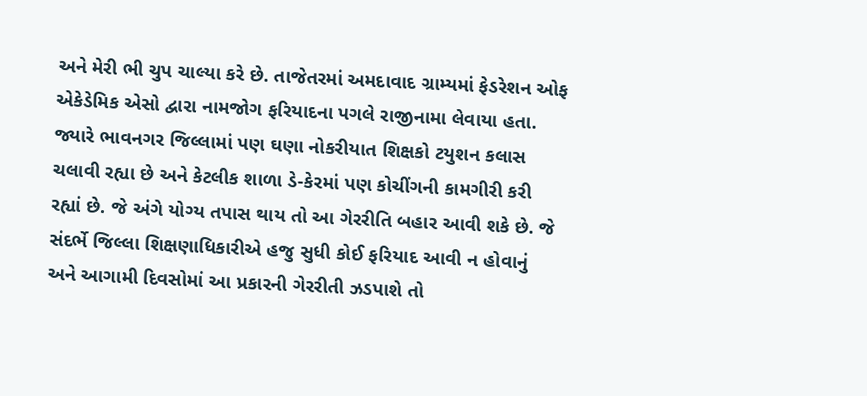અને મેરી ભી ચુપ ચાલ્યા કરે છે. તાજેતરમાં અમદાવાદ ગ્રામ્યમાં ફેડરેશન ઓફ એકેડેમિક એસો દ્વારા નામજોગ ફરિયાદના પગલે રાજીનામા લેવાયા હતા. જ્યારે ભાવનગર જિલ્લામાં પણ ઘણા નોકરીયાત શિક્ષકો ટયુશન કલાસ ચલાવી રહ્યા છે અને કેટલીક શાળા ડે-કેરમાં પણ કોચીંગની કામગીરી કરી રહ્યાં છે. જે અંગે યોગ્ય તપાસ થાય તો આ ગેરરીતિ બહાર આવી શકે છે. જે સંદર્ભે જિલ્લા શિક્ષણાધિકારીએ હજુ સુધી કોઈ ફરિયાદ આવી ન હોવાનું અને આગામી દિવસોમાં આ પ્રકારની ગેરરીતી ઝડપાશે તો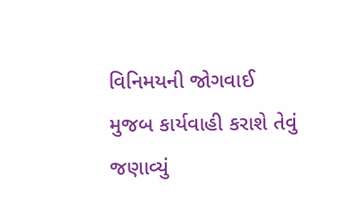વિનિમયની જોગવાઈ મુજબ કાર્યવાહી કરાશે તેવું જણાવ્યું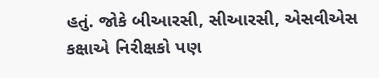હતું. જોકે બીઆરસી, સીઆરસી, એસવીએસ કક્ષાએ નિરીક્ષકો પણ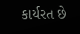કાર્યરત છે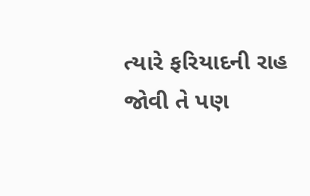ત્યારે ફરિયાદની રાહ જોવી તે પણ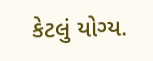કેટલું યોગ્ય.